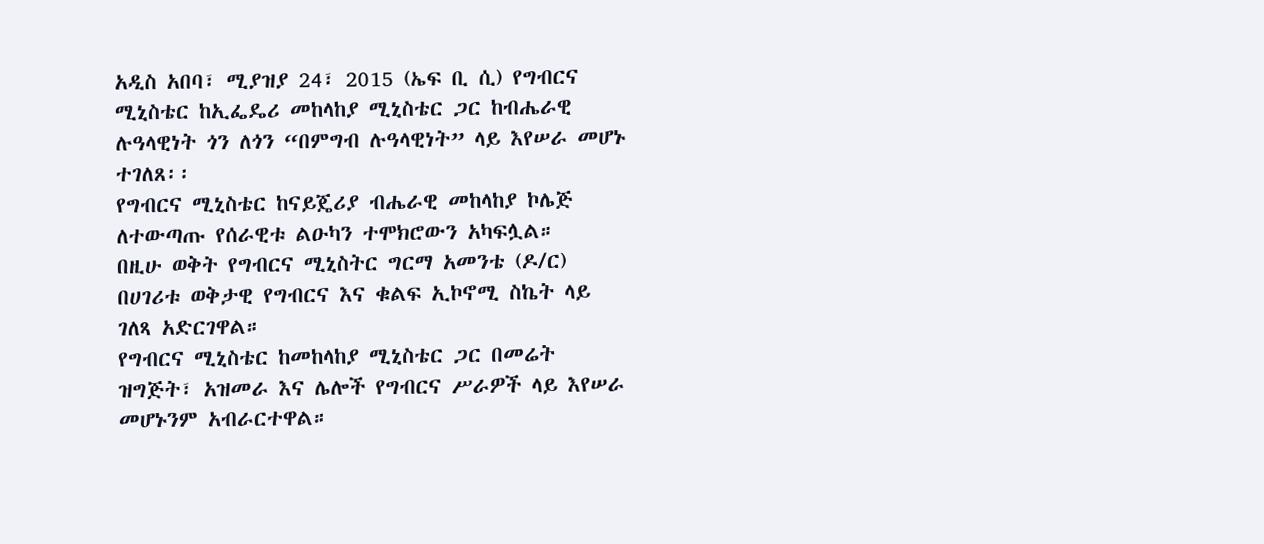አዲስ አበባ፣ ሚያዝያ 24፣ 2015 (ኤፍ ቢ ሲ) የግብርና ሚኒስቴር ከኢፌዴሪ መከላከያ ሚኒስቴር ጋር ከብሔራዊ ሉዓላዊነት ጎን ለጎን “በምግብ ሉዓላዊነት” ላይ እየሠራ መሆኑ ተገለጸ፡፡
የግብርና ሚኒስቴር ከናይጄሪያ ብሔራዊ መከላከያ ኮሌጅ ለተውጣጡ የሰራዊቱ ልዑካን ተሞክሮውን አካፍሏል።
በዚሁ ወቅት የግብርና ሚኒስትር ግርማ አመንቴ (ዶ/ር) በሀገሪቱ ወቅታዊ የግብርና እና ቁልፍ ኢኮኖሚ ስኬት ላይ ገለጻ አድርገዋል።
የግብርና ሚኒስቴር ከመከላከያ ሚኒስቴር ጋር በመሬት ዝግጅት፣ አዝመራ እና ሌሎች የግብርና ሥራዎች ላይ እየሠራ መሆኑንም አብራርተዋል።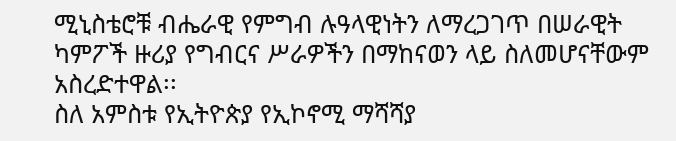ሚኒስቴሮቹ ብሔራዊ የምግብ ሉዓላዊነትን ለማረጋገጥ በሠራዊት ካምፖች ዙሪያ የግብርና ሥራዎችን በማከናወን ላይ ስለመሆናቸውም አስረድተዋል፡፡
ስለ አምስቱ የኢትዮጵያ የኢኮኖሚ ማሻሻያ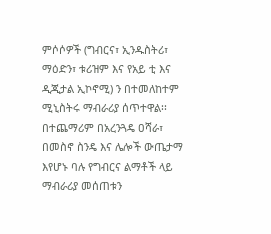ምሶሶዎች (ግብርና፣ ኢንዱስትሪ፣ ማዕድን፣ ቱሪዝም እና የአይ ቲ እና ዲጂታል ኢኮኖሚ) ን በተመለከተም ሚኒስትሩ ማብራሪያ ሰጥተዋል፡፡
በተጨማሪም በአረንጓዴ ዐሻራ፣ በመስኖ ስንዴ እና ሌሎች ውጤታማ እየሆኑ ባሉ የግብርና ልማቶች ላይ ማብራሪያ መሰጠቱን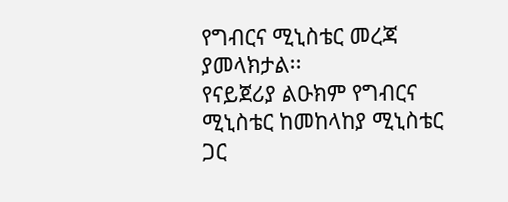የግብርና ሚኒስቴር መረጃ ያመላክታል፡፡
የናይጀሪያ ልዑክም የግብርና ሚኒስቴር ከመከላከያ ሚኒስቴር ጋር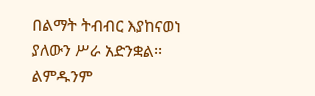በልማት ትብብር እያከናወነ ያለውን ሥራ አድንቋል፡፡
ልምዱንም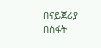በናይጀሪያ በስፋት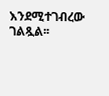እንደሚተገብረው ገልጿል፡፡